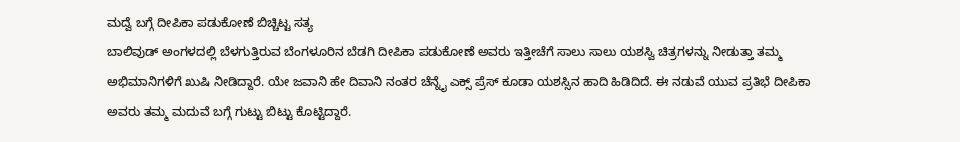ಮದ್ವೆ ಬಗ್ಗೆ ದೀಪಿಕಾ ಪಡುಕೋಣೆ ಬಿಚ್ಚಿಟ್ಟ ಸತ್ಯ
ಬಾಲಿವುಡ್ ಅಂಗಳದಲ್ಲಿ ಬೆಳಗುತ್ತಿರುವ ಬೆಂಗಳೂರಿನ ಬೆಡಗಿ ದೀಪಿಕಾ ಪಡುಕೋಣೆ ಅವರು ಇತ್ತೀಚೆಗೆ ಸಾಲು ಸಾಲು ಯಶಸ್ವಿ ಚಿತ್ರಗಳನ್ನು ನೀಡುತ್ತಾ ತಮ್ಮ ಅಭಿಮಾನಿಗಳಿಗೆ ಖುಷಿ ನೀಡಿದ್ದಾರೆ. ಯೇ ಜವಾನಿ ಹೇ ದಿವಾನಿ ನಂತರ ಚೆನ್ನೈ ಎಕ್ಸ್ ಪ್ರೆಸ್ ಕೂಡಾ ಯಶಸ್ಸಿನ ಹಾದಿ ಹಿಡಿದಿದೆ. ಈ ನಡುವೆ ಯುವ ಪ್ರತಿಭೆ ದೀಪಿಕಾ ಅವರು ತಮ್ಮ ಮದುವೆ ಬಗ್ಗೆ ಗುಟ್ಟು ಬಿಟ್ಟು ಕೊಟ್ಟಿದ್ದಾರೆ.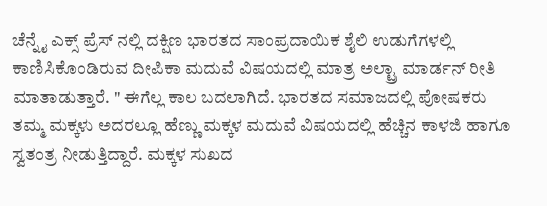ಚೆನ್ನೈ ಎಕ್ಸ್ ಪ್ರೆಸ್ ನಲ್ಲಿ ದಕ್ಷಿಣ ಭಾರತದ ಸಾಂಪ್ರದಾಯಿಕ ಶೈಲಿ ಉಡುಗೆಗಳಲ್ಲಿ ಕಾಣಿಸಿಕೊಂಡಿರುವ ದೀಪಿಕಾ ಮದುವೆ ವಿಷಯದಲ್ಲಿ ಮಾತ್ರ ಅಲ್ಟ್ರಾ ಮಾರ್ಡನ್ ರೀತಿ ಮಾತಾಡುತ್ತಾರೆ. " ಈಗೆಲ್ಲ ಕಾಲ ಬದಲಾಗಿದೆ. ಭಾರತದ ಸಮಾಜದಲ್ಲಿ ಪೋಷಕರು ತಮ್ಮ ಮಕ್ಕಳು ಅದರಲ್ಲೂ ಹೆಣ್ಣು ಮಕ್ಕಳ ಮದುವೆ ವಿಷಯದಲ್ಲಿ ಹೆಚ್ಚಿನ ಕಾಳಜಿ ಹಾಗೂ ಸ್ವತಂತ್ರ ನೀಡುತ್ತಿದ್ದಾರೆ. ಮಕ್ಕಳ ಸುಖದ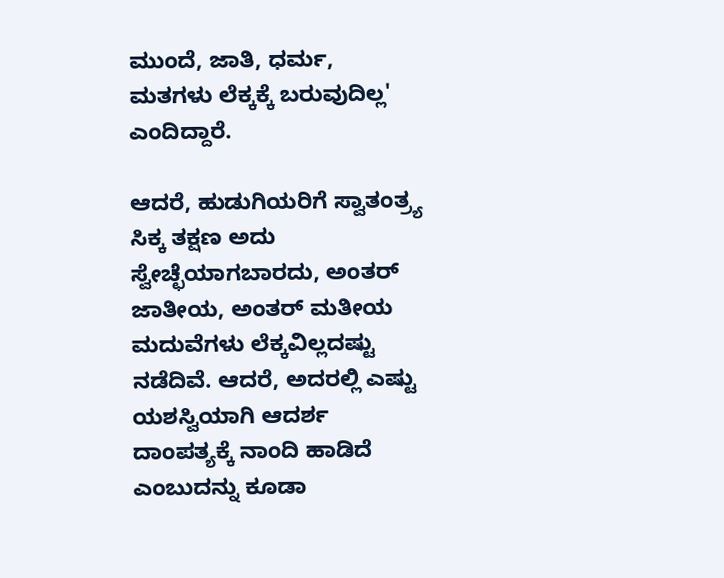ಮುಂದೆ, ಜಾತಿ, ಧರ್ಮ, ಮತಗಳು ಲೆಕ್ಕಕ್ಕೆ ಬರುವುದಿಲ್ಲ' ಎಂದಿದ್ದಾರೆ.

ಆದರೆ, ಹುಡುಗಿಯರಿಗೆ ಸ್ವಾತಂತ್ರ್ಯ ಸಿಕ್ಕ ತಕ್ಷಣ ಅದು ಸ್ವೇಚ್ಛೆಯಾಗಬಾರದು, ಅಂತರ್ ಜಾತೀಯ, ಅಂತರ್ ಮತೀಯ ಮದುವೆಗಳು ಲೆಕ್ಕವಿಲ್ಲದಷ್ಟು ನಡೆದಿವೆ. ಆದರೆ, ಅದರಲ್ಲಿ ಎಷ್ಟು ಯಶಸ್ವಿಯಾಗಿ ಆದರ್ಶ ದಾಂಪತ್ಯಕ್ಕೆ ನಾಂದಿ ಹಾಡಿದೆ ಎಂಬುದನ್ನು ಕೂಡಾ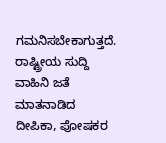ಗಮನಿಸಬೇಕಾಗುತ್ತದೆ.
ರಾಷ್ಟ್ರೀಯ ಸುದ್ದಿ ವಾಹಿನಿ ಜತೆ ಮಾತನಾಡಿದ ದೀಪಿಕಾ, ಪೋಷಕರ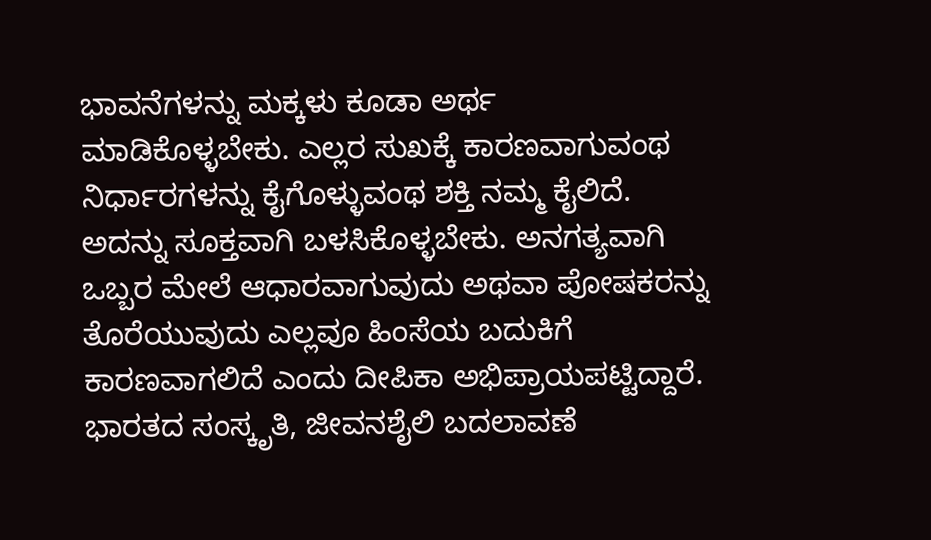ಭಾವನೆಗಳನ್ನು ಮಕ್ಕಳು ಕೂಡಾ ಅರ್ಥ ಮಾಡಿಕೊಳ್ಳಬೇಕು. ಎಲ್ಲರ ಸುಖಕ್ಕೆ ಕಾರಣವಾಗುವಂಥ ನಿರ್ಧಾರಗಳನ್ನು ಕೈಗೊಳ್ಳುವಂಥ ಶಕ್ತಿ ನಮ್ಮ ಕೈಲಿದೆ. ಅದನ್ನು ಸೂಕ್ತವಾಗಿ ಬಳಸಿಕೊಳ್ಳಬೇಕು. ಅನಗತ್ಯವಾಗಿ ಒಬ್ಬರ ಮೇಲೆ ಆಧಾರವಾಗುವುದು ಅಥವಾ ಪೋಷಕರನ್ನು ತೊರೆಯುವುದು ಎಲ್ಲವೂ ಹಿಂಸೆಯ ಬದುಕಿಗೆ ಕಾರಣವಾಗಲಿದೆ ಎಂದು ದೀಪಿಕಾ ಅಭಿಪ್ರಾಯಪಟ್ಟಿದ್ದಾರೆ.
ಭಾರತದ ಸಂಸ್ಕೃತಿ, ಜೀವನಶೈಲಿ ಬದಲಾವಣೆ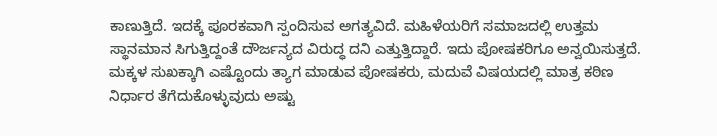ಕಾಣುತ್ತಿದೆ. ಇದಕ್ಕೆ ಪೂರಕವಾಗಿ ಸ್ಪಂದಿಸುವ ಅಗತ್ಯವಿದೆ. ಮಹಿಳೆಯರಿಗೆ ಸಮಾಜದಲ್ಲಿ ಉತ್ತಮ ಸ್ಥಾನಮಾನ ಸಿಗುತ್ತಿದ್ದಂತೆ ದೌರ್ಜನ್ಯದ ವಿರುದ್ಧ ದನಿ ಎತ್ತುತ್ತಿದ್ದಾರೆ. ಇದು ಪೋಷಕರಿಗೂ ಅನ್ವಯಿಸುತ್ತದೆ. ಮಕ್ಕಳ ಸುಖಕ್ಕಾಗಿ ಎಷ್ಟೊಂದು ತ್ಯಾಗ ಮಾಡುವ ಪೋಷಕರು, ಮದುವೆ ವಿಷಯದಲ್ಲಿ ಮಾತ್ರ ಕಠಿಣ ನಿರ್ಧಾರ ತೆಗೆದುಕೊಳ್ಳುವುದು ಅಷ್ಟು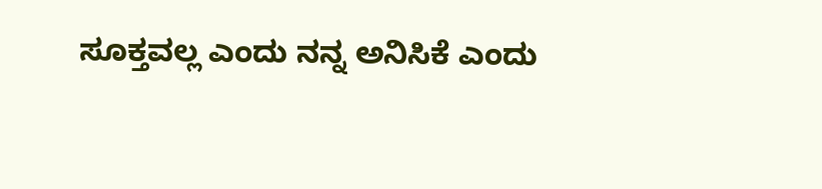ಸೂಕ್ತವಲ್ಲ ಎಂದು ನನ್ನ ಅನಿಸಿಕೆ ಎಂದು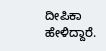ದೀಪಿಕಾ ಹೇಳಿದ್ದಾರೆ.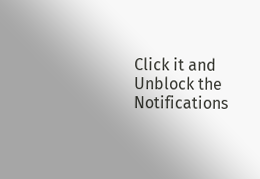Click it and Unblock the Notifications